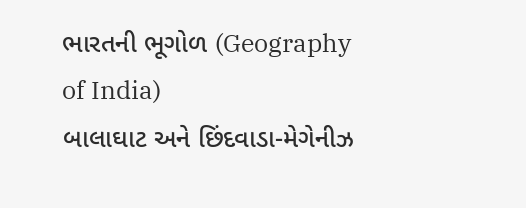ભારતની ભૂગોળ (Geography of India)
બાલાઘાટ અને છિંદવાડા-મેગેનીઝ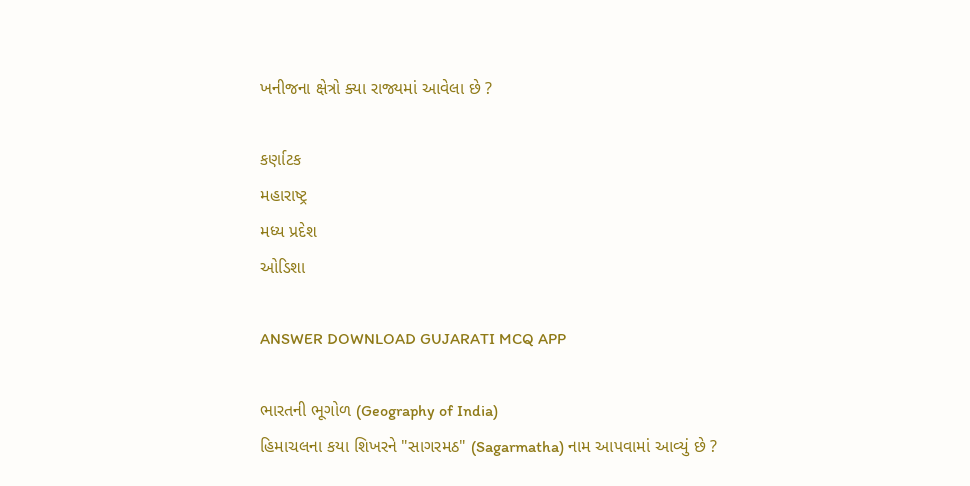ખનીજના ક્ષેત્રો ક્યા રાજ્યમાં આવેલા છે ?

કર્ણાટક
મહારાષ્ટ્ર
મધ્ય પ્રદેશ
ઓડિશા

ANSWER DOWNLOAD GUJARATI MCQ APP

ભારતની ભૂગોળ (Geography of India)
હિમાચલના કયા શિખરને "સાગરમઠ" (Sagarmatha) નામ આપવામાં આવ્યું છે ?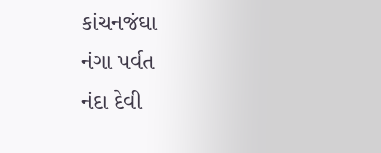કાંચનજંઘા
નંગા પર્વત
નંદા દેવી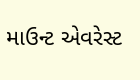માઉન્ટ એવરેસ્ટ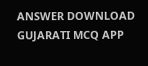ANSWER DOWNLOAD GUJARATI MCQ APP